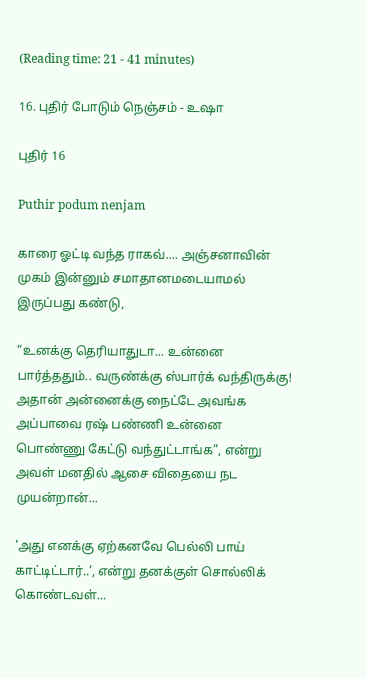(Reading time: 21 - 41 minutes)

16. புதிர் போடும் நெஞ்சம் - உஷா

புதிர் 16

Puthir podum nenjam

காரை ஓட்டி வந்த ராகவ்.... அஞ்சனாவின் முகம் இன்னும் சமாதானமடையாமல் இருப்பது கண்டு,

“உனக்கு தெரியாதுடா... உன்னை பார்த்ததும்.. வருண்க்கு ஸ்பார்க் வந்திருக்கு! அதான் அன்னைக்கு நைட்டே அவங்க அப்பாவை ரஷ் பண்ணி உன்னை பொண்ணு கேட்டு வந்துட்டாங்க”, என்று அவள் மனதில் ஆசை விதையை நட முயன்றான்...

‘அது எனக்கு ஏற்கனவே பெல்லி பாய் காட்டிட்டார்..’, என்று தனக்குள் சொல்லிக் கொண்டவள்...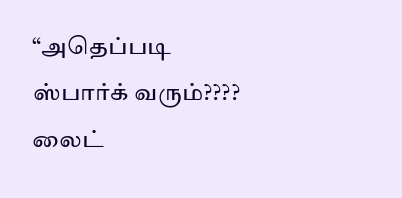“அதெப்படி ஸ்பார்க் வரும்???? லைட்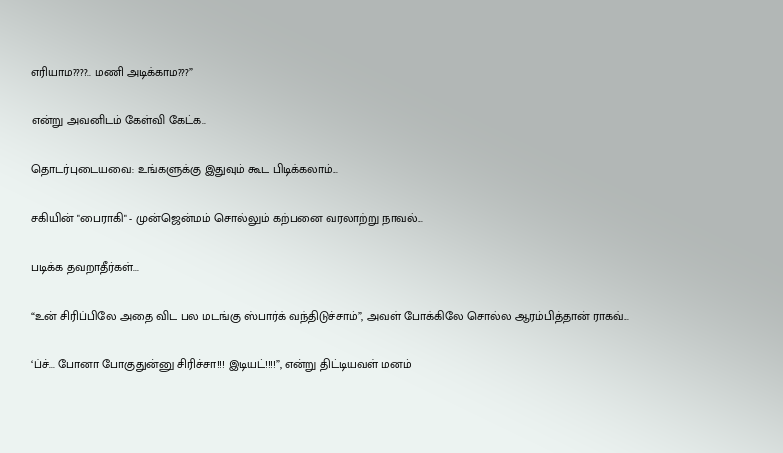எரியாம????.. மணி அடிக்காம???”

என்று அவனிடம் கேள்வி கேட்க..

தொடர்புடையவை: உங்களுக்கு இதுவும் கூட பிடிக்கலாம்...

சகியின் "பைராகி" - முன்ஜென்மம் சொல்லும் கற்பனை வரலாற்று நாவல்...

படிக்க தவறாதீர்கள்...

“உன் சிரிப்பிலே அதை விட பல மடங்கு ஸ்பார்க் வந்திடுச்சாம்”, அவள் போக்கிலே சொல்ல ஆரம்பித்தான் ராகவ்...

‘ப்ச்... போனா போகுதுன்னு சிரிச்சா!!! இடியட்!!!!”, என்று திட்டியவள் மனம்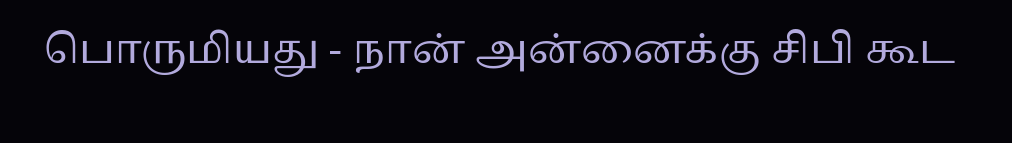பொருமியது - நான் அன்னைக்கு சிபி கூட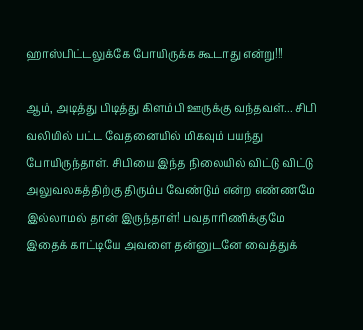ஹாஸ்பிட்டலுக்கே போயிருக்க கூடாது என்று!!!

ஆம், அடித்து பிடித்து கிளம்பி ஊருக்கு வந்தவள்... சிபி வலியில் பட்ட வேதனையில் மிகவும் பயந்து போயிருந்தாள். சிபியை இந்த நிலையில் விட்டு விட்டு அலுவலகத்திற்கு திரும்ப வேண்டும் என்ற எண்ணமே இல்லாமல் தான் இருந்தாள்! பவதாரிணிக்குமே இதைக் காட்டியே அவளை தன்னுடனே வைத்துக்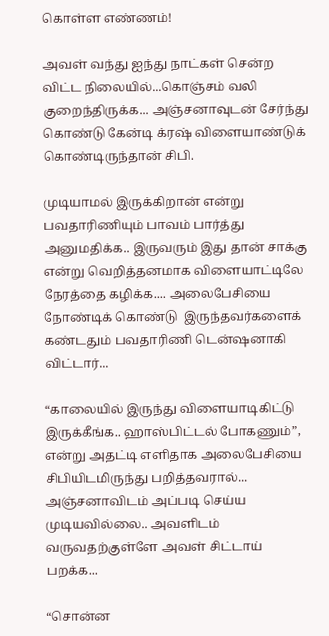கொள்ள எண்ணம்!

அவள் வந்து ஐந்து நாட்கள் சென்ற விட்ட நிலையில்...கொஞ்சம் வலி குறைந்திருக்க... அஞ்சனாவுடன் சேர்ந்து  கொண்டு கேன்டி க்ரஷ் விளையாண்டுக் கொண்டிருந்தான் சிபி.

முடியாமல் இருக்கிறான் என்று  பவதாரிணியும் பாவம் பார்த்து அனுமதிக்க.. இருவரும் இது தான் சாக்கு என்று வெறித்தனமாக விளையாட்டிலே நேரத்தை கழிக்க.... அலைபேசியை நோண்டிக் கொண்டு  இருந்தவர்களைக் கண்டதும் பவதாரிணி டென்ஷனாகி விட்டார்...

“காலையில் இருந்து விளையாடிகிட்டு இருக்கீங்க.. ஹாஸ்பிட்டல் போகணும்”, என்று அதட்டி எளிதாக அலைபேசியை சிபியிடமிருந்து பறித்தவரால்... அஞ்சனாவிடம் அப்படி செய்ய முடியவில்லை.. அவளிடம் வருவதற்குள்ளே அவள் சிட்டாய் பறக்க...

“சொன்ன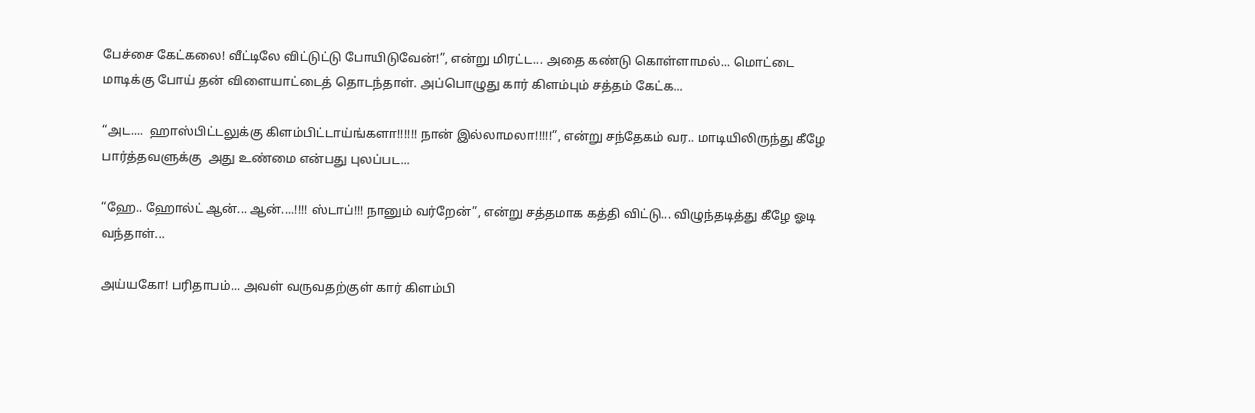பேச்சை கேட்கலை! வீட்டிலே விட்டுட்டு போயிடுவேன்!”, என்று மிரட்ட... அதை கண்டு கொள்ளாமல்... மொட்டை மாடிக்கு போய் தன் விளையாட்டைத் தொடந்தாள். அப்பொழுது கார் கிளம்பும் சத்தம் கேட்க...

“அட....  ஹாஸ்பிட்டலுக்கு கிளம்பிட்டாய்ங்களா!!!!!! நான் இல்லாமலா!!!!!”, என்று சந்தேகம் வர.. மாடியிலிருந்து கீழே பார்த்தவளுக்கு  அது உண்மை என்பது புலப்பட...

“ஹே.. ஹோல்ட் ஆன்... ஆன்....!!!! ஸ்டாப்!!! நானும் வர்றேன்”, என்று சத்தமாக கத்தி விட்டு... விழுந்தடித்து கீழே ஓடி வந்தாள்...

அய்யகோ! பரிதாபம்... அவள் வருவதற்குள் கார் கிளம்பி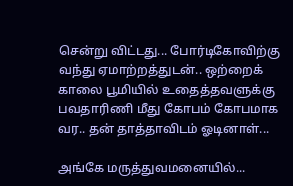சென்று விட்டது... போர்டிகோவிற்கு வந்து ஏமாற்றத்துடன்.. ஒற்றைக் காலை பூமியில் உதைத்தவளுக்கு பவதாரிணி மீது கோபம் கோபமாக வர.. தன் தாத்தாவிடம் ஓடினாள்...

அங்கே மருத்துவமனையில்...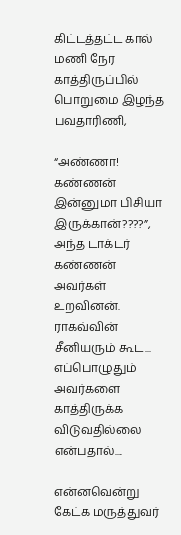கிட்டத்தட்ட கால் மணி நேர காத்திருப்பில் பொறுமை இழந்த பவதாரிணி,

“அண்ணா! கண்ணன்  இன்னுமா பிசியா இருக்கான்????”, அந்த டாக்டர் கண்ணன் அவர்கள் உறவினன். ராகவ்வின் சீனியரும் கூட... எப்பொழுதும் அவர்களை காத்திருக்க விடுவதில்லை என்பதால்....

என்னவென்று கேட்க மருத்துவர்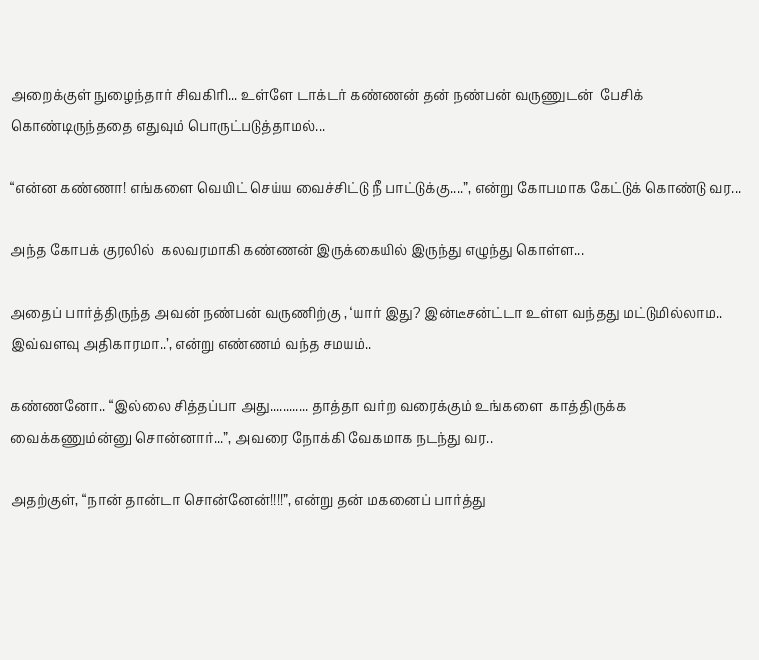அறைக்குள் நுழைந்தார் சிவகிரி... உள்ளே டாக்டர் கண்ணன் தன் நண்பன் வருணுடன்  பேசிக் கொண்டிருந்ததை எதுவும் பொருட்படுத்தாமல்...

“என்ன கண்ணா! எங்களை வெயிட் செய்ய வைச்சிட்டு நீ பாட்டுக்கு....”, என்று கோபமாக கேட்டுக் கொண்டு வர...

அந்த கோபக் குரலில்  கலவரமாகி கண்ணன் இருக்கையில் இருந்து எழுந்து கொள்ள...

அதைப் பார்த்திருந்த அவன் நண்பன் வருணிற்கு , ‘யார் இது? இன்டீசன்ட்டா உள்ள வந்தது மட்டுமில்லாம.. இவ்வளவு அதிகாரமா..’, என்று எண்ணம் வந்த சமயம்..

கண்ணனோ.. “இல்லை சித்தப்பா அது............ தாத்தா வர்ற வரைக்கும் உங்களை  காத்திருக்க வைக்கணும்ன்னு சொன்னார்...”, அவரை நோக்கி வேகமாக நடந்து வர..

அதற்குள், “நான் தான்டா சொன்னேன்!!!!”, என்று தன் மகனைப் பார்த்து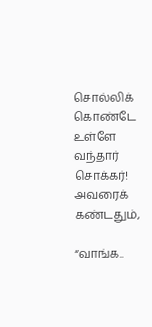சொல்லிக் கொண்டே உள்ளே வந்தார் சொக்கர்! அவரைக் கண்டதும்,

“வாங்க..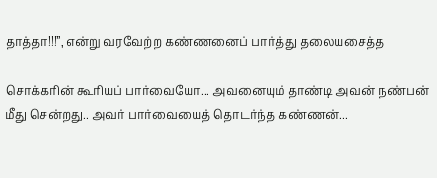தாத்தா!!!”, என்று வரவேற்ற கண்ணனைப் பார்த்து தலையசைத்த

சொக்கரின் கூரியப் பார்வையோ... அவனையும் தாண்டி அவன் நண்பன் மீது சென்றது.. அவர் பார்வையைத் தொடர்ந்த கண்ணன்...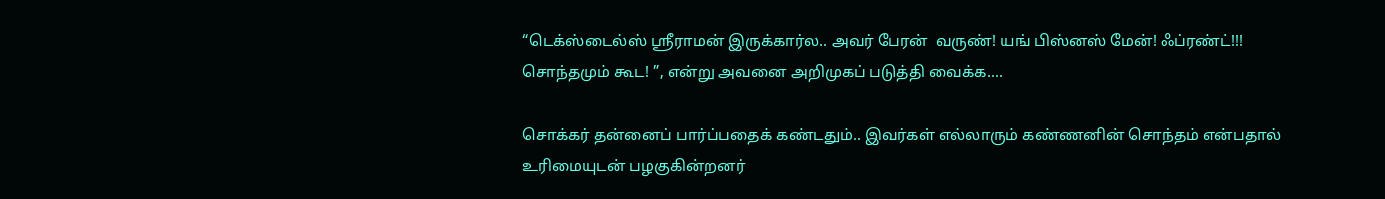“டெக்ஸ்டைல்ஸ் ஸ்ரீராமன் இருக்கார்ல.. அவர் பேரன்  வருண்! யங் பிஸ்னஸ் மேன்! ஃப்ரண்ட்!!! சொந்தமும் கூட! ”, என்று அவனை அறிமுகப் படுத்தி வைக்க....

சொக்கர் தன்னைப் பார்ப்பதைக் கண்டதும்.. இவர்கள் எல்லாரும் கண்ணனின் சொந்தம் என்பதால் உரிமையுடன் பழகுகின்றனர்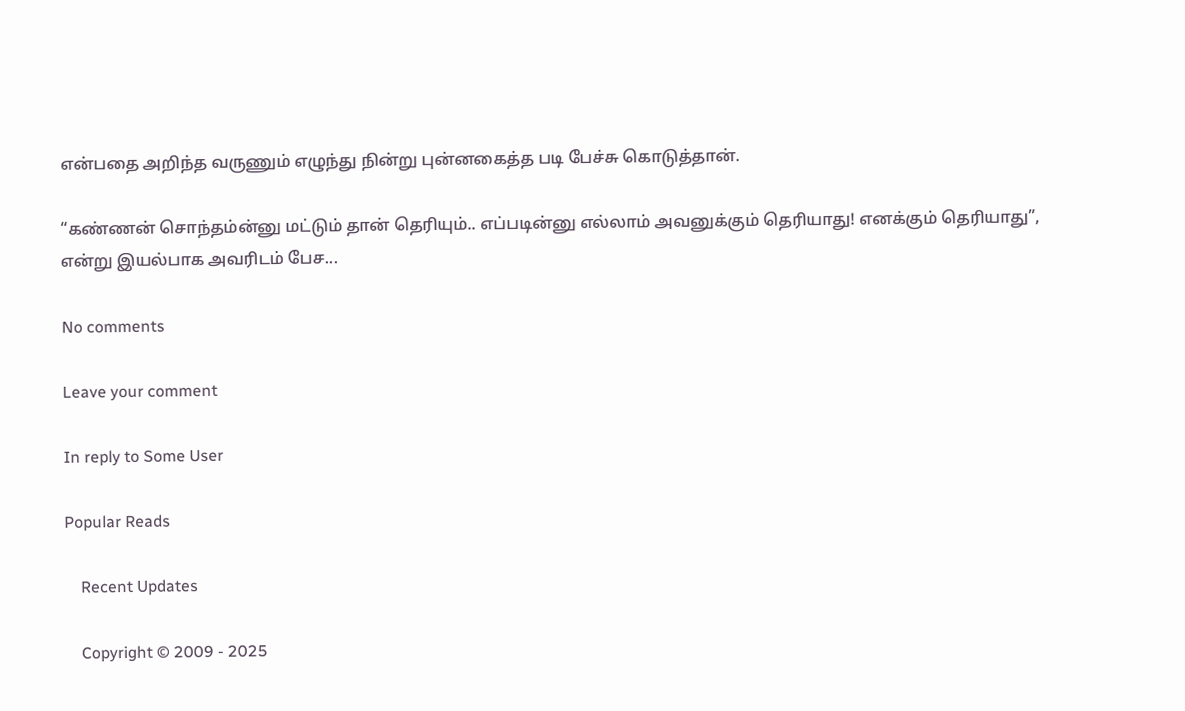என்பதை அறிந்த வருணும் எழுந்து நின்று புன்னகைத்த படி பேச்சு கொடுத்தான்.

“கண்ணன் சொந்தம்ன்னு மட்டும் தான் தெரியும்.. எப்படின்னு எல்லாம் அவனுக்கும் தெரியாது! எனக்கும் தெரியாது”, என்று இயல்பாக அவரிடம் பேச...

No comments

Leave your comment

In reply to Some User

Popular Reads

    Recent Updates

    Copyright © 2009 - 2025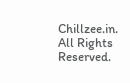Chillzee.in. All Rights Reserved.